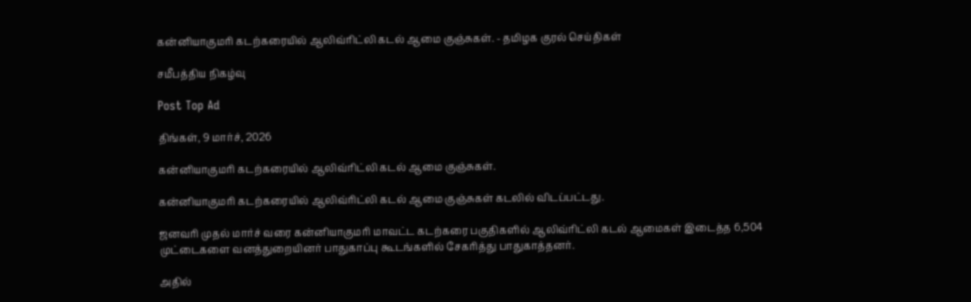கன்னியாகுமரி கடற்கரையில் ஆலிவ்ரிட்லி கடல் ஆமை குஞ்சுகள். - தமிழக குரல் செய்திகள்

சமீபத்திய நிகழ்வு

Post Top Ad

திங்கள், 9 மார்ச், 2026

கன்னியாகுமரி கடற்கரையில் ஆலிவ்ரிட்லி கடல் ஆமை குஞ்சுகள்.

கன்னியாகுமரி கடற்கரையில் ஆலிவ்ரிட்லி கடல் ஆமை குஞ்சுகள் கடலில் விடப்பட்டது.

ஜனவரி முதல் மார்ச் வரை கன்னியாகுமரி மாவட்ட கடற்கரை பகுதிகளில் ஆலிவ்ரிட்லி கடல் ஆமைகள் இடைத்த 6,504 முட்டைகளை வனத்துறையினர் பாதுகாப்பு கூடங்களில் சேகரித்து பாதுகாத்தனர்.

அதில்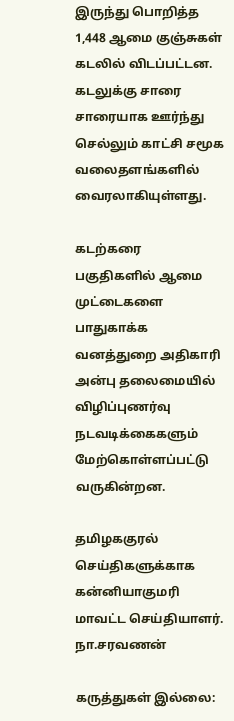இருந்து பொறித்த 1,448 ஆமை குஞ்சுகள் கடலில் விடப்பட்டன. கடலுக்கு சாரை சாரையாக ஊர்ந்து செல்லும் காட்சி சமூக வலைதளங்களில் வைரலாகியுள்ளது.

கடற்கரை பகுதிகளில் ஆமை முட்டைகளை பாதுகாக்க வனத்துறை அதிகாரி அன்பு தலைமையில் விழிப்புணர்வு நடவடிக்கைகளும் மேற்கொள்ளப்பட்டு வருகின்றன.

தமிழககுரல் செய்திகளுக்காக கன்னியாகுமரி மாவட்ட செய்தியாளர்.
நா.சரவணன்

கருத்துகள் இல்லை: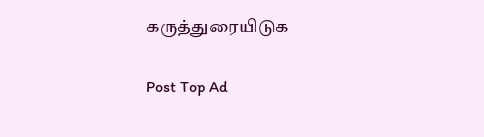கருத்துரையிடுக

Post Top Ad